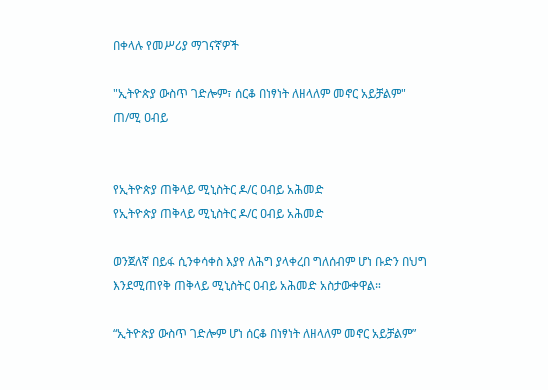በቀላሉ የመሥሪያ ማገናኛዎች

"ኢትዮጵያ ውስጥ ገድሎም፣ ሰርቆ በነፃነት ለዘላለም መኖር አይቻልም" ጠ/ሚ ዐብይ


የኢትዮጵያ ጠቅላይ ሚኒስትር ዶ/ር ዐብይ አሕመድ
የኢትዮጵያ ጠቅላይ ሚኒስትር ዶ/ር ዐብይ አሕመድ

ወንጀለኛ በይፋ ሲንቀሳቀስ እያየ ለሕግ ያላቀረበ ግለሰብም ሆነ ቡድን በህግ እንደሚጠየቅ ጠቅላይ ሚኒስትር ዐብይ አሕመድ አስታውቀዋል።

“ኢትዮጵያ ውስጥ ገድሎም ሆነ ሰርቆ በነፃነት ለዘላለም መኖር አይቻልም”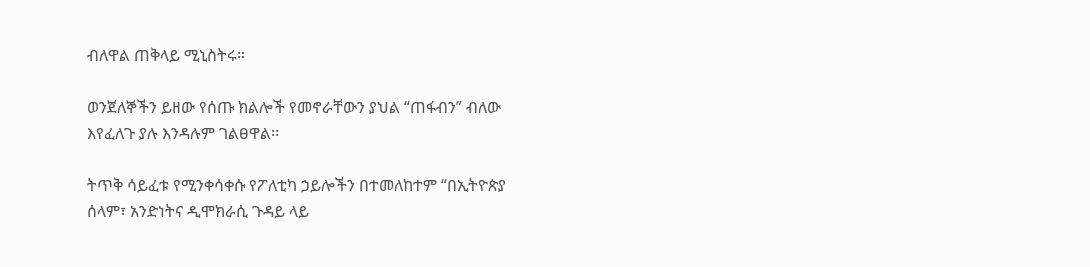ብለዋል ጠቅላይ ሚኒስትሩ።

ወንጀለኞችን ይዘው የሰጡ ክልሎች የመኖራቸውን ያህል “ጠፋብን” ብለው እየፈለጉ ያሉ እንዳሉም ገልፀዋል፡፡

ትጥቅ ሳይፈቱ የሚንቀሳቀሱ የፖለቲካ ኃይሎችን በተመለከተም “በኢትዮጵያ ሰላም፣ አንድነትና ዲሞክራሲ ጉዳይ ላይ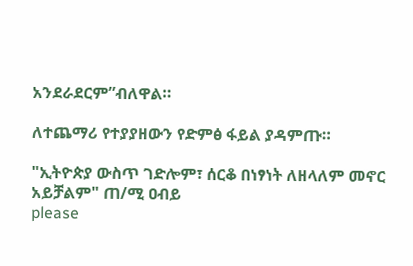አንደራደርም”ብለዋል።

ለተጨማሪ የተያያዘውን የድምፅ ፋይል ያዳምጡ።

"ኢትዮጵያ ውስጥ ገድሎም፣ ሰርቆ በነፃነት ለዘላለም መኖር አይቻልም" ጠ/ሚ ዐብይ
please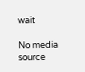wait

No media source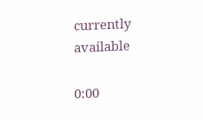currently available

0:00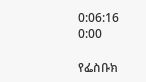0:06:16 0:00

የፌስቡክ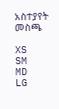አስተያየት መስጫ

XS
SM
MD
LG